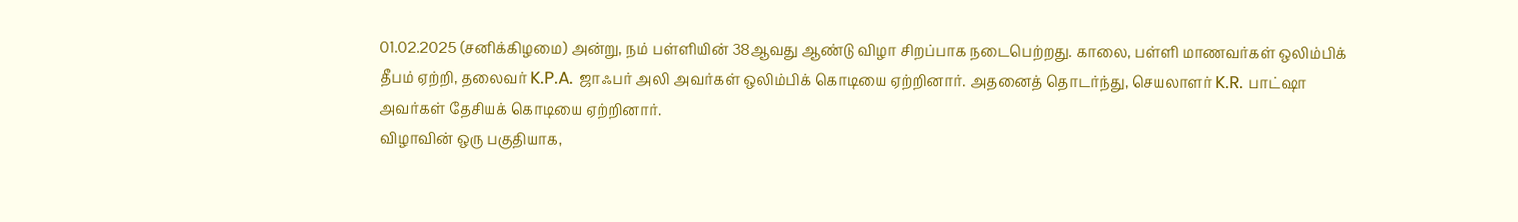01.02.2025 (சனிக்கிழமை) அன்று, நம் பள்ளியின் 38ஆவது ஆண்டு விழா சிறப்பாக நடைபெற்றது. காலை, பள்ளி மாணவர்கள் ஒலிம்பிக் தீபம் ஏற்றி, தலைவர் K.P.A. ஜாஃபர் அலி அவர்கள் ஒலிம்பிக் கொடியை ஏற்றினார். அதனைத் தொடர்ந்து, செயலாளர் K.R. பாட்ஷா அவர்கள் தேசியக் கொடியை ஏற்றினார்.
விழாவின் ஒரு பகுதியாக,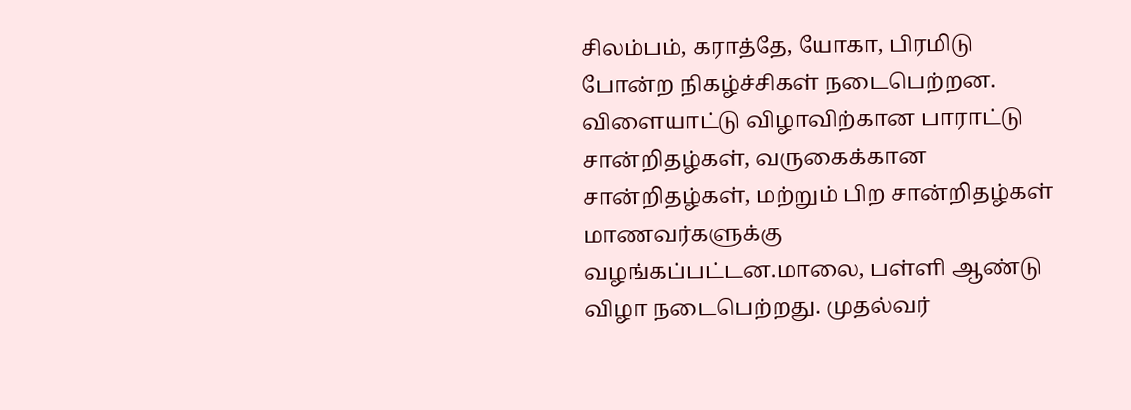சிலம்பம், கராத்தே, யோகா, பிரமிடு போன்ற நிகழ்ச்சிகள் நடைபெற்றன. விளையாட்டு விழாவிற்கான பாராட்டு சான்றிதழ்கள், வருகைக்கான சான்றிதழ்கள், மற்றும் பிற சான்றிதழ்கள் மாணவர்களுக்கு வழங்கப்பட்டன.மாலை, பள்ளி ஆண்டு விழா நடைபெற்றது. முதல்வர்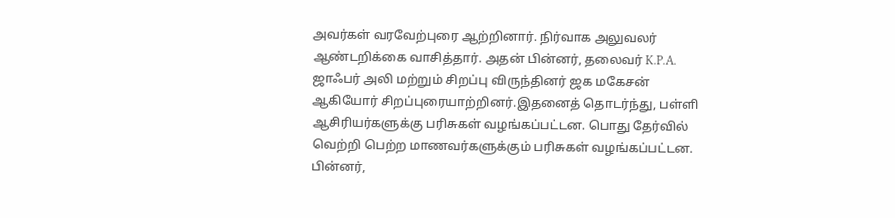அவர்கள் வரவேற்புரை ஆற்றினார். நிர்வாக அலுவலர் ஆண்டறிக்கை வாசித்தார். அதன் பின்னர், தலைவர் K.P.A. ஜாஃபர் அலி மற்றும் சிறப்பு விருந்தினர் ஜக மகேசன் ஆகியோர் சிறப்புரையாற்றினர்.இதனைத் தொடர்ந்து, பள்ளி ஆசிரியர்களுக்கு பரிசுகள் வழங்கப்பட்டன. பொது தேர்வில் வெற்றி பெற்ற மாணவர்களுக்கும் பரிசுகள் வழங்கப்பட்டன. பின்னர்,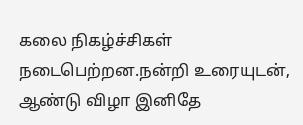கலை நிகழ்ச்சிகள் நடைபெற்றன.நன்றி உரையுடன், ஆண்டு விழா இனிதே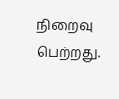நிறைவு பெற்றது.